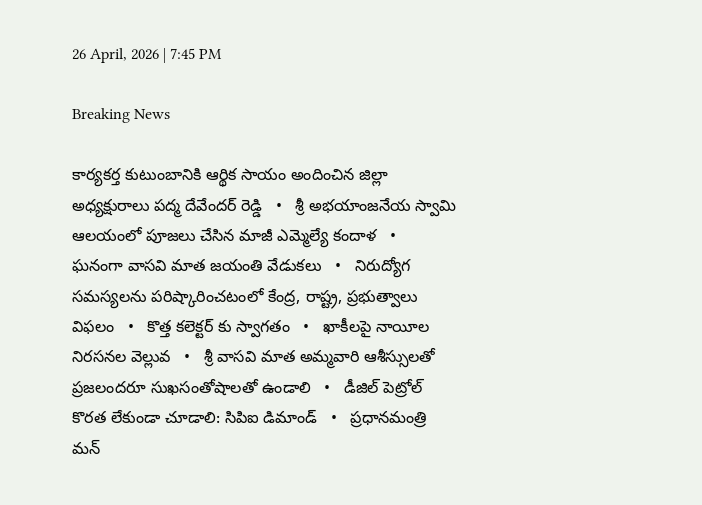26 April, 2026 | 7:45 PM

Breaking News

కార్యకర్త కుటుంబానికి ఆర్థిక సాయం అందించిన జిల్లా అధ్యక్షురాలు పద్మ దేవేందర్ రెడ్డి   •   శ్రీ అభయాంజనేయ స్వామి ఆలయంలో పూజలు చేసిన మాజీ ఎమ్మెల్యే కందాళ   •   ఘనంగా వాసవి మాత జయంతి వేడుకలు   •   నిరుద్యోగ సమస్యలను పరిష్కారించటంలో కేంద్ర, రాష్ట్ర, ప్రభుత్వాలు విఫలం   •   కొత్త కలెక్టర్ కు స్వాగతం   •   ఖాకీలపై నాయీల నిరసనల వెల్లువ   •   శ్రీ వాసవి మాత అమ్మవారి ఆశీస్సులతో ప్రజలందరూ సుఖసంతోషాలతో ఉండాలి   •   డీజిల్ పెట్రోల్ కొరత లేకుండా చూడాలి: సిపిఐ డిమాండ్   •   ప్రధానమంత్రి మన్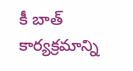కీ బాత్ కార్యక్రమాన్ని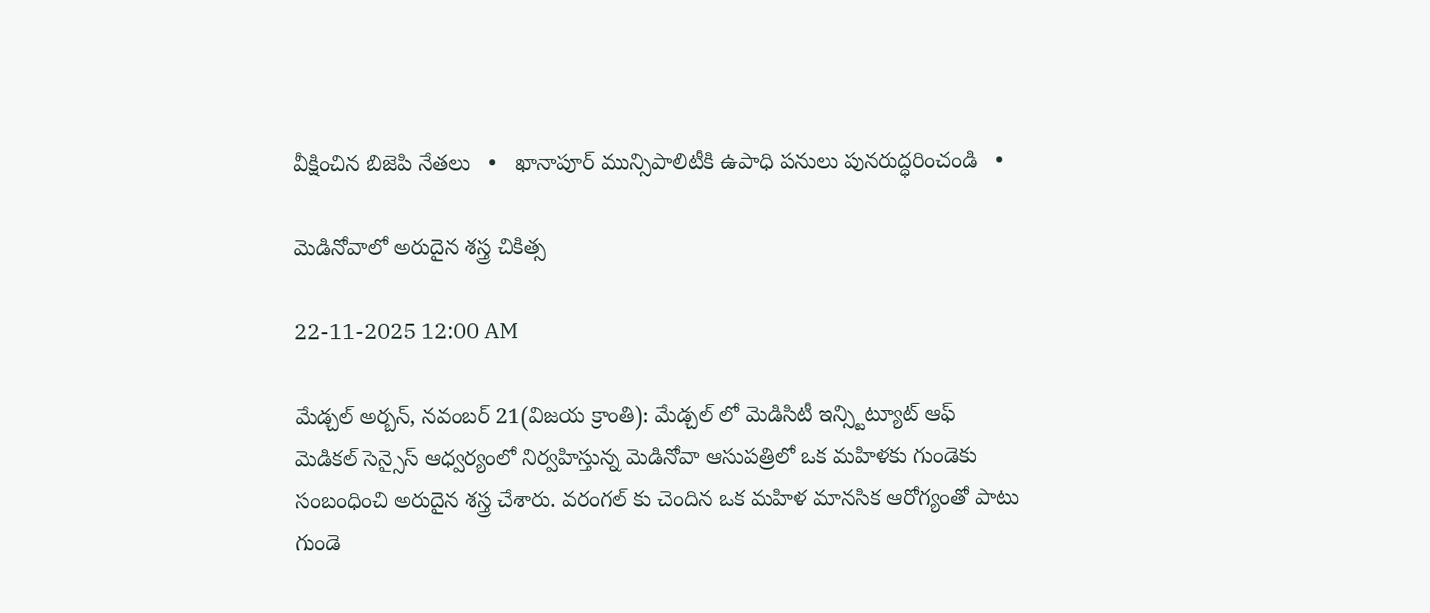వీక్షించిన బిజెపి నేతలు   •   ఖానాపూర్ మున్సిపాలిటీకి ఉపాధి పనులు పునరుద్ధరించండి   •

మెడినోవాలో అరుదైన శస్త్ర చికిత్స

22-11-2025 12:00 AM

మేడ్చల్ అర్బన్, నవంబర్ 21(విజయ క్రాంతి): మేడ్చల్ లో మెడిసిటీ ఇన్స్టిట్యూట్ ఆఫ్ మెడికల్ సెన్సైస్ ఆధ్వర్యంలో నిర్వహిస్తున్న మెడినోవా ఆసుపత్రిలో ఒక మహిళకు గుండెకు సంబంధించి అరుదైన శస్త్ర చేశారు. వరంగల్ కు చెందిన ఒక మహిళ మానసిక ఆరోగ్యంతో పాటు గుండె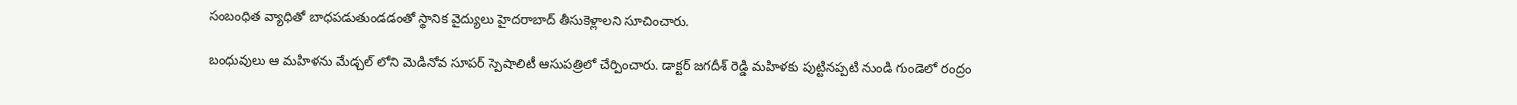సంబంధిత వ్యాధితో బాధపడుతుండడంతో స్థానిక వైద్యులు హైదరాబాద్ తీసుకెళ్లాలని సూచించారు.

బంధువులు ఆ మహిళను మేడ్చల్ లోని మెడినోవ సూపర్ స్పెషాలిటీ ఆసుపత్రిలో చేర్పించారు. డాక్టర్ జగదీశ్ రెడ్డి మహిళకు పుట్టినప్పటి నుండి గుండెలో రంద్రం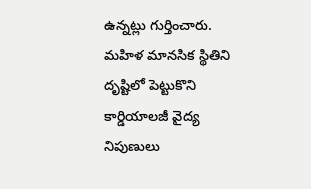ఉన్నట్లు గుర్తించారు. మహిళ మానసిక స్థితిని దృష్టిలో పెట్టుకొని కార్డియాలజీ వైద్య నిపుణులు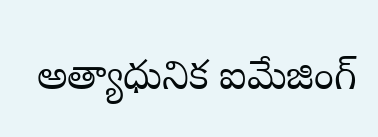అత్యాధునిక ఐమేజింగ్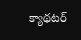క్యాథటర్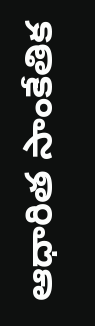ఆధారిత సాంకేతిక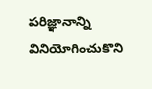పరిజ్ఞానాన్ని వినియోగించుకొని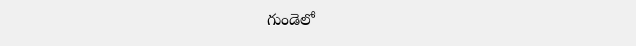గుండెలో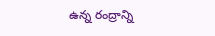ఉన్న రంద్రాన్ని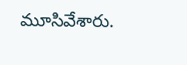మూసివేశారు.